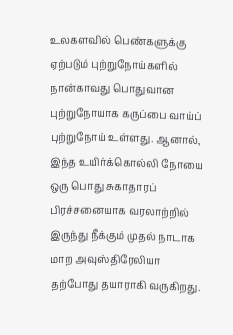உலகளவில் பெண்களுக்கு ஏற்படும் புற்றுநோய்களில் நான்காவது பொதுவான புற்றுநோயாக கருப்பை வாய்ப் புற்றுநோய் உள்ளது. ஆனால், இந்த உயிர்க்கொல்லி நோயை ஒரு பொது சுகாதாரப் பிரச்சனையாக வரலாற்றில் இருந்து நீக்கும் முதல் நாடாக மாற அவுஸ்திரேலியா தற்போது தயாராகி வருகிறது.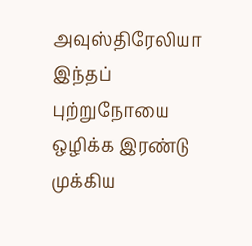அவுஸ்திரேலியா இந்தப் புற்றுநோயை ஒழிக்க இரண்டு முக்கிய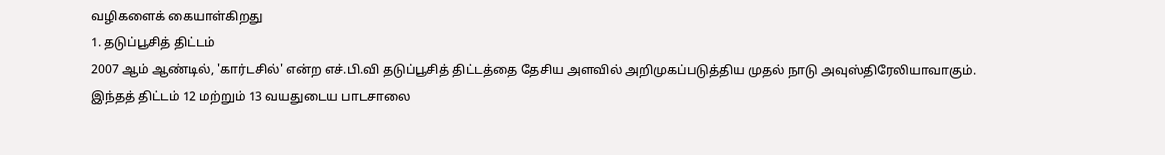வழிகளைக் கையாள்கிறது
1. தடுப்பூசித் திட்டம்
2007 ஆம் ஆண்டில், 'கார்டசில்' என்ற எச்.பி.வி தடுப்பூசித் திட்டத்தை தேசிய அளவில் அறிமுகப்படுத்திய முதல் நாடு அவுஸ்திரேலியாவாகும்.
இந்தத் திட்டம் 12 மற்றும் 13 வயதுடைய பாடசாலை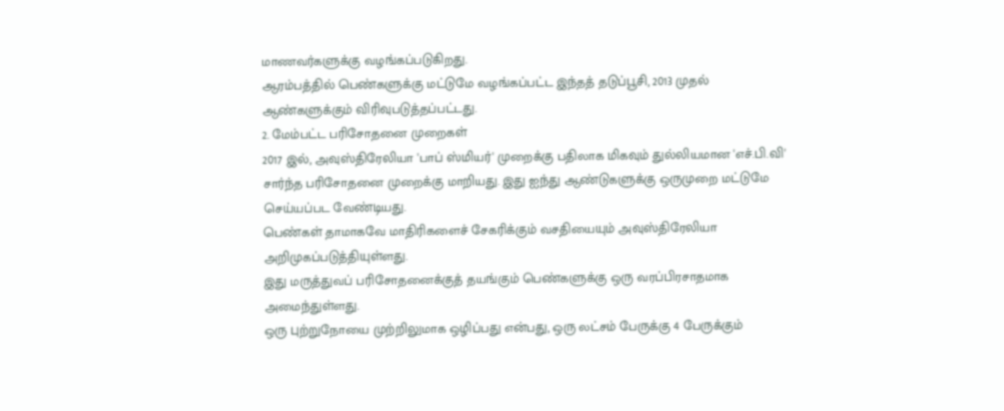மாணவர்களுக்கு வழங்கப்படுகிறது.
ஆரம்பத்தில் பெண்களுக்கு மட்டுமே வழங்கப்பட்ட இந்தத் தடுப்பூசி, 2013 முதல் ஆண்களுக்கும் விரிவுபடுத்தப்பட்டது.
2. மேம்பட்ட பரிசோதனை முறைகள்
2017 இல், அவுஸ்திரேலியா 'பாப் ஸ்மியர்' முறைக்கு பதிலாக மிகவும் துல்லியமான 'எச்.பி.வி' சார்ந்த பரிசோதனை முறைக்கு மாறியது. இது ஐந்து ஆண்டுகளுக்கு ஒருமுறை மட்டுமே செய்யப்பட வேண்டியது.
பெண்கள் தாமாகவே மாதிரிகளைச் சேகரிக்கும் வசதியையும் அவுஸ்திரேலியா அறிமுகப்படுத்தியுள்ளது.
இது மருத்துவப் பரிசோதனைக்குத் தயங்கும் பெண்களுக்கு ஒரு வரப்பிரசாதமாக அமைந்துள்ளது.
ஒரு புற்றுநோயை முற்றிலுமாக ஒழிப்பது என்பது, ஒரு லட்சம் பேருக்கு 4 பேருக்கும்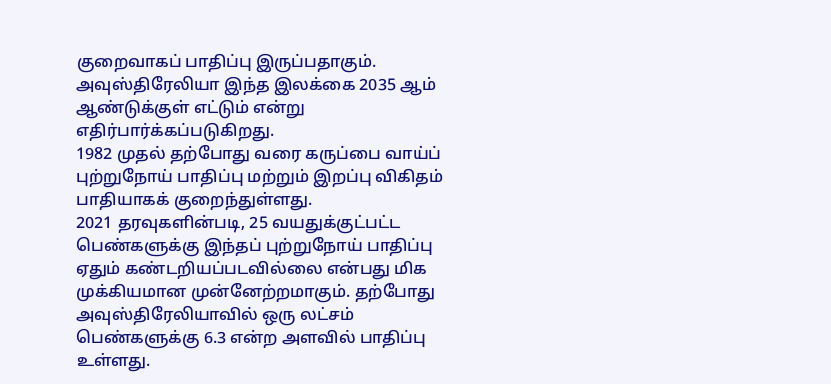குறைவாகப் பாதிப்பு இருப்பதாகும். அவுஸ்திரேலியா இந்த இலக்கை 2035 ஆம் ஆண்டுக்குள் எட்டும் என்று எதிர்பார்க்கப்படுகிறது.
1982 முதல் தற்போது வரை கருப்பை வாய்ப் புற்றுநோய் பாதிப்பு மற்றும் இறப்பு விகிதம் பாதியாகக் குறைந்துள்ளது.
2021 தரவுகளின்படி, 25 வயதுக்குட்பட்ட பெண்களுக்கு இந்தப் புற்றுநோய் பாதிப்பு ஏதும் கண்டறியப்படவில்லை என்பது மிக முக்கியமான முன்னேற்றமாகும். தற்போது அவுஸ்திரேலியாவில் ஒரு லட்சம் பெண்களுக்கு 6.3 என்ற அளவில் பாதிப்பு உள்ளது.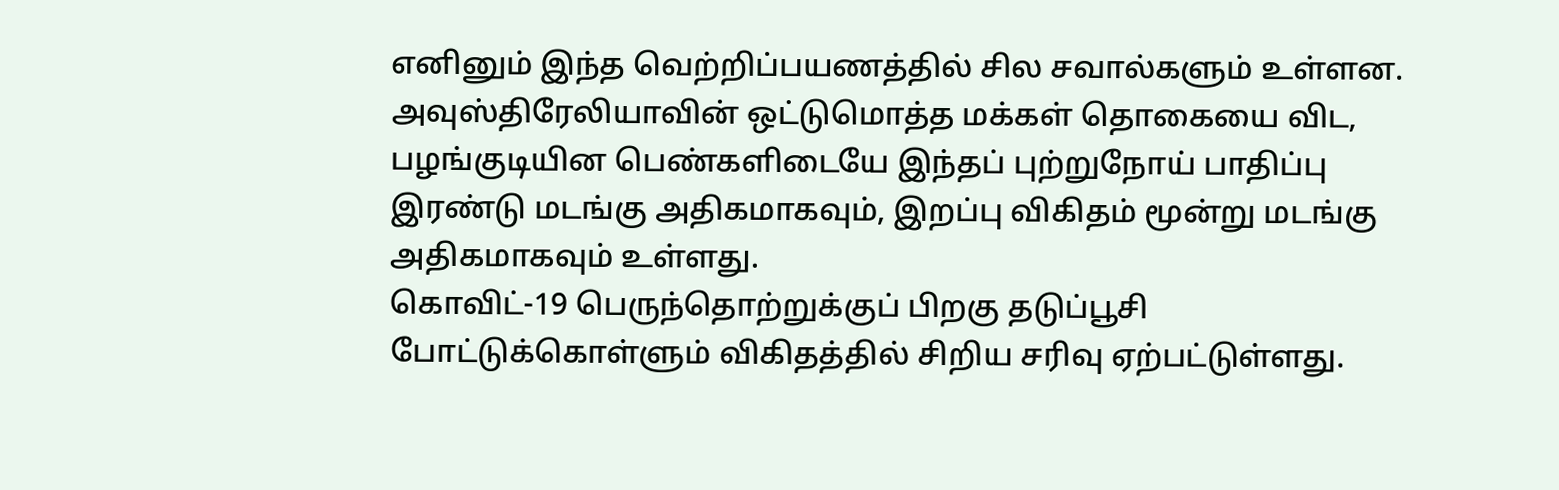எனினும் இந்த வெற்றிப்பயணத்தில் சில சவால்களும் உள்ளன.
அவுஸ்திரேலியாவின் ஒட்டுமொத்த மக்கள் தொகையை விட, பழங்குடியின பெண்களிடையே இந்தப் புற்றுநோய் பாதிப்பு இரண்டு மடங்கு அதிகமாகவும், இறப்பு விகிதம் மூன்று மடங்கு அதிகமாகவும் உள்ளது.
கொவிட்-19 பெருந்தொற்றுக்குப் பிறகு தடுப்பூசி போட்டுக்கொள்ளும் விகிதத்தில் சிறிய சரிவு ஏற்பட்டுள்ளது.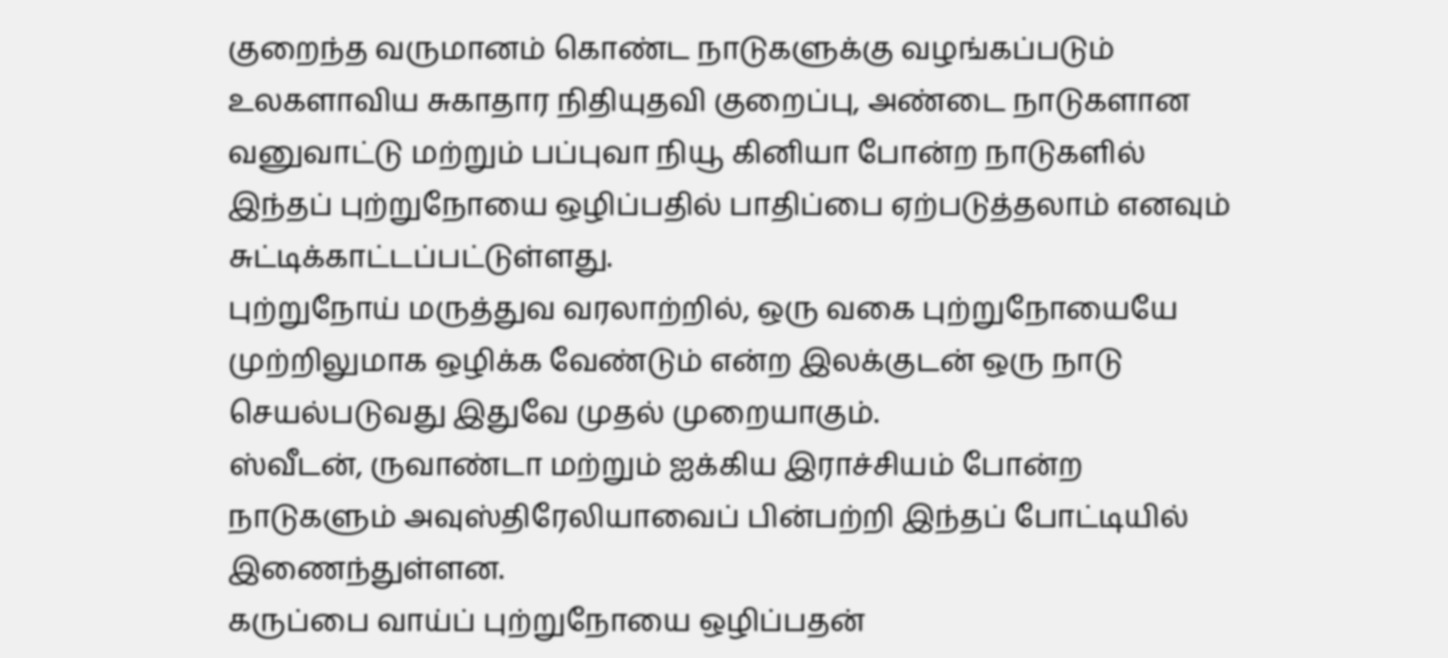குறைந்த வருமானம் கொண்ட நாடுகளுக்கு வழங்கப்படும் உலகளாவிய சுகாதார நிதியுதவி குறைப்பு, அண்டை நாடுகளான வனுவாட்டு மற்றும் பப்புவா நியூ கினியா போன்ற நாடுகளில் இந்தப் புற்றுநோயை ஒழிப்பதில் பாதிப்பை ஏற்படுத்தலாம் எனவும் சுட்டிக்காட்டப்பட்டுள்ளது.
புற்றுநோய் மருத்துவ வரலாற்றில், ஒரு வகை புற்றுநோயையே முற்றிலுமாக ஒழிக்க வேண்டும் என்ற இலக்குடன் ஒரு நாடு செயல்படுவது இதுவே முதல் முறையாகும்.
ஸ்வீடன், ருவாண்டா மற்றும் ஐக்கிய இராச்சியம் போன்ற நாடுகளும் அவுஸ்திரேலியாவைப் பின்பற்றி இந்தப் போட்டியில் இணைந்துள்ளன.
கருப்பை வாய்ப் புற்றுநோயை ஒழிப்பதன்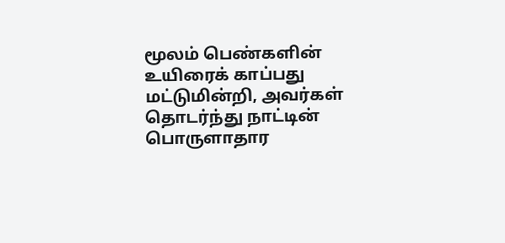மூலம் பெண்களின் உயிரைக் காப்பது மட்டுமின்றி, அவர்கள் தொடர்ந்து நாட்டின் பொருளாதார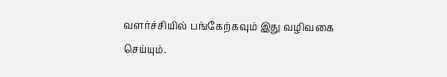வளர்ச்சியில் பங்கேற்கவும் இது வழிவகை செய்யும்.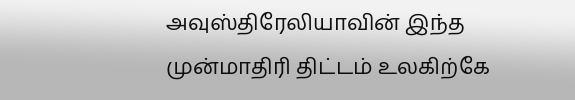அவுஸ்திரேலியாவின் இந்த முன்மாதிரி திட்டம் உலகிற்கே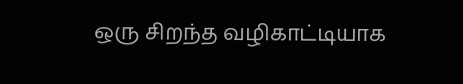ஒரு சிறந்த வழிகாட்டியாக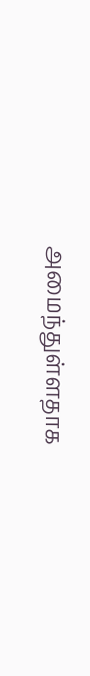அமைந்துள்ளதாக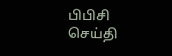பிபிசி செய்தி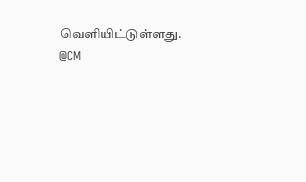வெளியிட்டுள்ளது.
@CM